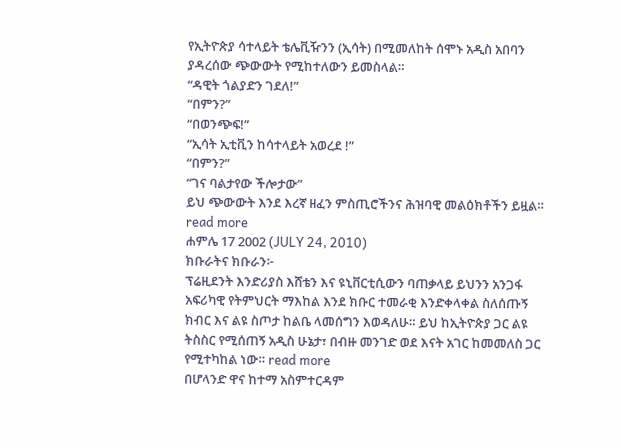የኢትዮጵያ ሳተላይት ቴሌቪዥንን (ኢሳት) በሚመለከት ሰሞኑ አዲስ አበባን ያዳረሰው ጭውውት የሚከተለውን ይመስላል።
“ዳዊት ጎልያድን ገደለ!”
“በምን?”
“በወንጭፍ!”
“ኢሳት ኢቲቪን ከሳተላይት አወረደ !”
“በምን?”
“ገና ባልታየው ችሎታው”
ይህ ጭውውት እንደ እረኛ ዘፈን ምስጢሮችንና ሕዝባዊ መልዕክቶችን ይዟል። read more
ሐምሌ 17 2002 (JULY 24, 2010)
ክቡራትና ክቡራን፦
ፕሬዚደንት እንድሪያስ እሸቴን እና ዩኒቨርቲሲውን ባጠቃላይ ይህንን አንጋፋ አፍሪካዊ የትምህርት ማእከል እንደ ክቡር ተመራቂ እንድቀላቀል ስለሰጡኝ ክብር እና ልዩ ስጦታ ከልቤ ላመሰግን እወዳለሁ። ይህ ከኢትዮጵያ ጋር ልዩ ትስስር የሚሰጠኝ አዲስ ሁኔታ፣ በብዙ መንገድ ወደ እናት አገር ከመመለስ ጋር የሚተካከል ነው። read more
በሆላንድ ዋና ከተማ አስምተርዳም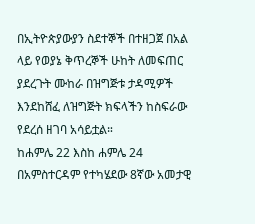በኢትዮጵያውያን ስደተኞች በተዘጋጀ በአል ላይ የወያኔ ቅጥረኞች ሁከት ለመፍጠር ያደረጉት ሙከራ በዝግጅቱ ታዳሚዎች እንደከሸፈ ለዝግጅት ክፍላችን ከስፍራው የደረሰ ዘገባ አሳይቷል።
ከሐምሌ 22 እስከ ሐምሌ 24 በአምስተርዳም የተካሄደው 8ኛው አመታዊ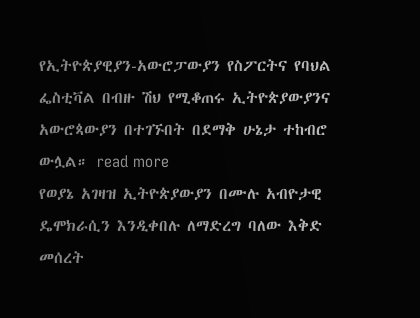የኢትዮጵያዊያን-አውሮፓውያን የስፖርትና የባህል ፌስቲቫል በብዙ ሽህ የሚቆጠሩ ኢትዮጵያውያንና አውሮጳውያን በተገኙበት በደማቅ ሁኔታ ተከብሮ ውሏል። read more
የወያኔ አገዛዝ ኢትዮጵያውያን በሙሉ አብዮታዊ ዴሞክራሲን እንዲቀበሉ ለማድረግ ባለው እቅድ መሰረት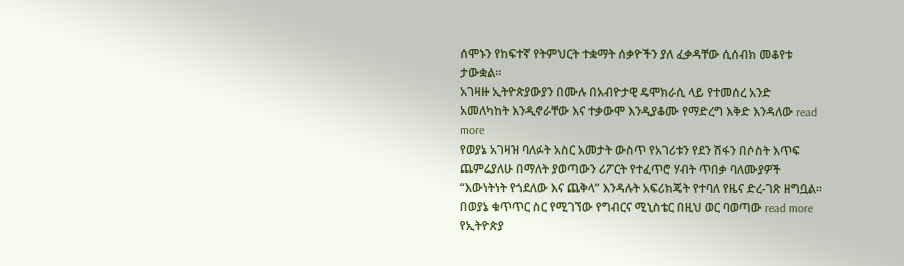ሰሞኑን የከፍተኛ የትምህርት ተቋማት ሰቃዮችን ያለ ፈቃዳቸው ሲሰብክ መቆየቱ ታውቋል።
አገዛዙ ኢትዮጵያውያን በሙሉ በአብዮታዊ ዴሞክራሲ ላይ የተመሰረ አንድ አመለካከት እንዲኖራቸው እና ተቃውሞ እንዲያቆሙ የማድረግ እቅድ እንዳለው read more
የወያኔ አገዛዝ ባለፉት አስር አመታት ውስጥ የአገሪቱን የደን ሽፋን በሶስት እጥፍ ጨምሬያለሁ በማለት ያወጣውን ሪፖርት የተፈጥሮ ሃብት ጥበቃ ባለሙያዎች “እውነትነት የጎደለው እና ጨቅላ” እንዳሉት አፍሪክጄት የተባለ የዜና ድረ-ገጽ ዘግቧል።
በወያኔ ቁጥጥር ስር የሚገኘው የግብርና ሚኒስቴር በዚህ ወር ባወጣው read more
የኢትዮጵያ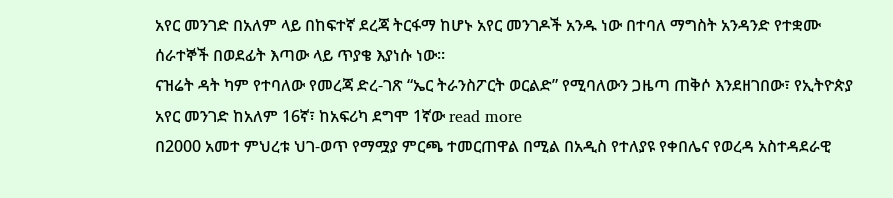አየር መንገድ በአለም ላይ በከፍተኛ ደረጃ ትርፋማ ከሆኑ አየር መንገዶች አንዱ ነው በተባለ ማግስት አንዳንድ የተቋሙ ሰራተኞች በወደፊት እጣው ላይ ጥያቄ እያነሱ ነው።
ናዝሬት ዳት ካም የተባለው የመረጃ ድረ-ገጽ “ኤር ትራንስፖርት ወርልድ” የሚባለውን ጋዜጣ ጠቅሶ እንደዘገበው፣ የኢትዮጵያ አየር መንገድ ከአለም 16ኛ፣ ከአፍሪካ ደግሞ 1ኛው read more
በ2000 አመተ ምህረቱ ህገ-ወጥ የማሟያ ምርጫ ተመርጠዋል በሚል በአዲስ የተለያዩ የቀበሌና የወረዳ አስተዳደራዊ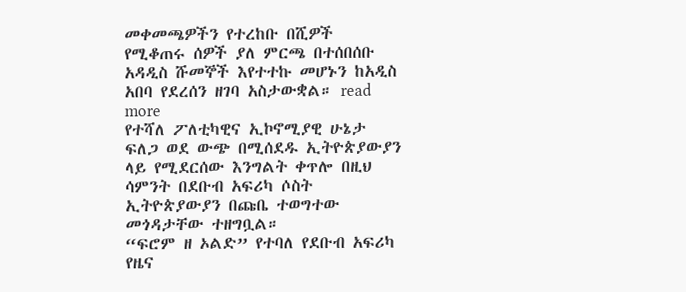መቀመጫዎችን የተረከቡ በሺዎች የሚቆጠሩ ሰዎች ያለ ምርጫ በተሰበሰቡ አዳዲስ ሹመኞች እየተተኩ መሆኑን ከአዲስ አበባ የደረሰን ዘገባ አስታውቋል። read more
የተሻለ ፖለቲካዊና ኢኮኖሚያዊ ሁኔታ ፍለጋ ወደ ውጭ በሚሰደዱ ኢትዮጵያውያን ላይ የሚደርሰው እንግልት ቀጥሎ በዚህ ሳምንት በደቡብ አፍሪካ ሶስት ኢትዮጵያውያን በጩቤ ተወግተው መጎዳታቸው ተዘግቧል።
“ፍሮም ዘ ኦልድ” የተባለ የደቡብ አፍሪካ የዜና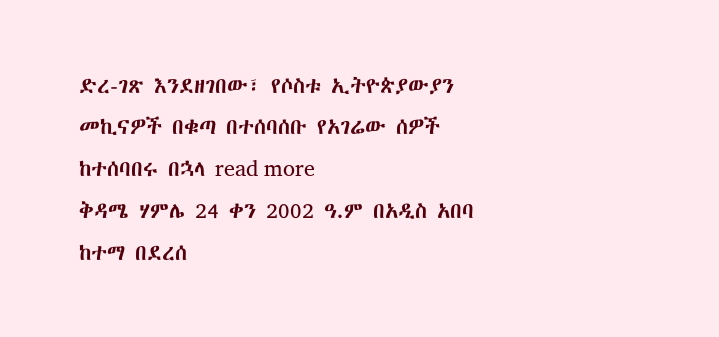ድረ-ገጽ እንደዘገበው፣ የሶስቱ ኢትዮጵያውያን መኪናዎች በቁጣ በተሰባሰቡ የአገሬው ሰዎች ከተሰባበሩ በኋላ read more
ቅዳሜ ሃምሌ 24 ቀን 2002 ዓ.ም በአዲስ አበባ ከተማ በደረሰ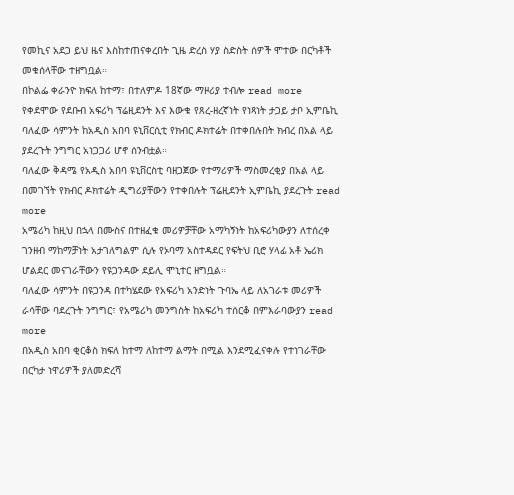የመኪና አደጋ ይህ ዜና እስከተጠናቀረበት ጊዜ ድረስ ሃያ ስድስት ሰዎች ሞተው በርካቶች መቁሰላቸው ተዘግቧል።
በኮልፌ ቀራንዮ ክፍለ ከተማ፣ በተለምዶ 18ኛው ማዞሪያ ተብሎ read more
የቀደሞው የደቡብ አፍሪካ ፕሬዚደንት እና እውቁ የጸረ-ዘረኛነት የነጻነት ታጋይ ታቦ ኢምቤኪ ባለፈው ሳምንት ከአዲስ አበባ ዩኒቨርሲቲ የክብር ዶክተሬት በተቀበሉበት ክብረ በአል ላይ ያደረጉት ንግግር አነጋጋሪ ሆኖ ሰንብቷል።
ባለፈው ቅዳሜ የአዲስ አበባ ዩኒቨርስቲ ባዘጋጀው የተማሪዎች ማስመረቂያ በአል ላይ በመገኘት የክብር ዶክተሬት ዲግሪያቸውን የተቀበሉት ፕሬዚደንት ኢምቤኪ ያደረጉት read more
አሜሪካ ከዚህ በኋላ በሙስና በተዘፈቁ መሪዎቻቸው አማካኝነት ከአፍሪካውያን ለተሰረቀ ገንዘብ ማከማቻነት አታገለግልም ሲሉ የኦባማ አስተዳደር የፍትህ ቢሮ ሃላፊ አቶ ኤሪክ ሆልደር መናገራቸውን የዩጋንዳው ደይሊ ሞኒተር ዘግቧል።
ባለፈው ሳምንት በዩጋንዳ በተካሄደው የአፍሪካ አንድነት ጉባኤ ላይ ለአገራቱ መሪዎች ራሳቸው ባደረጉት ንግግር፣ የአሜሪካ መንግስት ከአፍሪካ ተሰርቆ በምእራባውያን read more
በአዲስ አበባ ቂርቆስ ክፍለ ከተማ ለከተማ ልማት በሚል እንደሚፈናቀሉ የተነገራቸው በርካታ ነዋሪዎች ያለመድረሻ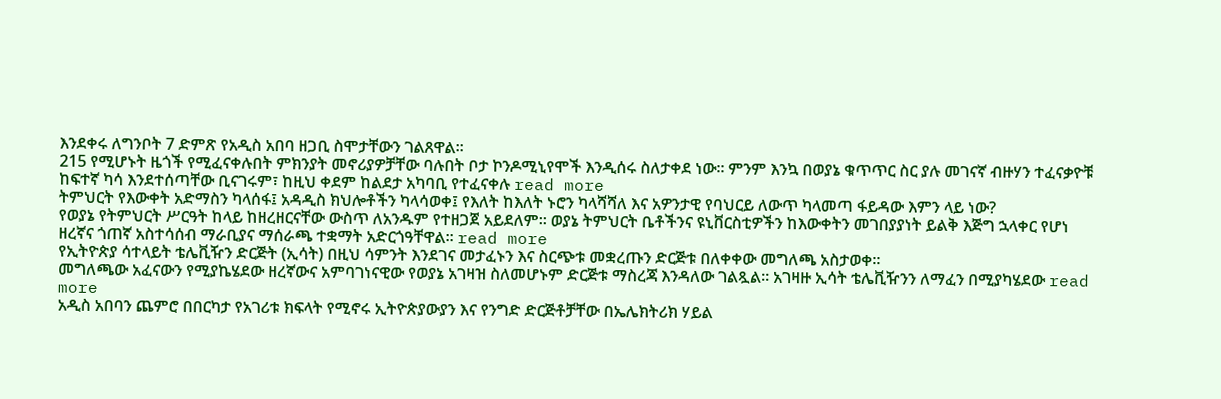እንደቀሩ ለግንቦት 7 ድምጽ የአዲስ አበባ ዘጋቢ ስሞታቸውን ገልጸዋል።
215 የሚሆኑት ዜጎች የሚፈናቀሉበት ምክንያት መኖሪያዎቻቸው ባሉበት ቦታ ኮንዶሚኒየሞች እንዲሰሩ ስለታቀደ ነው። ምንም እንኳ በወያኔ ቁጥጥር ስር ያሉ መገናኛ ብዙሃን ተፈናቃዮቹ ከፍተኛ ካሳ እንደተሰጣቸው ቢናገሩም፣ ከዚህ ቀደም ከልደታ አካባቢ የተፈናቀሉ read more
ትምህርት የእውቀት አድማስን ካላሰፋ፤ አዳዲስ ክህሎቶችን ካላሳወቀ፤ የእለት ከእለት ኑሮን ካላሻሻለ እና አዎንታዊ የባህርይ ለውጥ ካላመጣ ፋይዳው እምን ላይ ነው?
የወያኔ የትምህርት ሥርዓት ከላይ ከዘረዘርናቸው ውስጥ ለአንዱም የተዘጋጀ አይደለም። ወያኔ ትምህርት ቤቶችንና ዩኒቨርስቲዎችን ከእውቀትን መገበያያነት ይልቅ እጅግ ኋላቀር የሆነ ዘረኛና ጎጠኛ አስተሳሰብ ማራቢያና ማሰራጫ ተቋማት አድርጎዓቸዋል። read more
የኢትዮጵያ ሳተላይት ቴሌቪዥን ድርጅት (ኢሳት) በዚህ ሳምንት እንደገና መታፈኑን እና ስርጭቱ መቋረጡን ድርጅቱ በለቀቀው መግለጫ አስታወቀ።
መግለጫው አፈናውን የሚያኬሄደው ዘረኛውና አምባገነናዊው የወያኔ አገዛዝ ስለመሆኑም ድርጅቱ ማስረጃ እንዳለው ገልጿል። አገዛዙ ኢሳት ቴሌቪዥንን ለማፈን በሚያካሄደው read more
አዲስ አበባን ጨምሮ በበርካታ የአገሪቱ ክፍላት የሚኖሩ ኢትዮጵያውያን እና የንግድ ድርጅቶቻቸው በኤሌክትሪክ ሃይል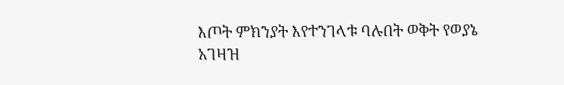እጦት ምክንያት እየተንገላቱ ባሉበት ወቅት የወያኔ አገዛዝ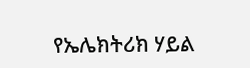የኤሌክትሪክ ሃይል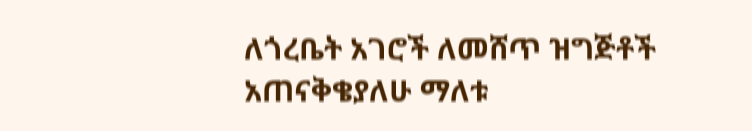ለጎረቤት አገሮች ለመሸጥ ዝግጅቶች አጠናቅቄያለሁ ማለቱ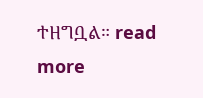ተዘግቧል። read more